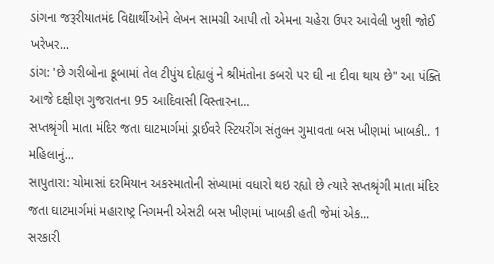ડાંગના જરૂરીયાતમંદ વિદ્યાર્થીઓને લેખન સામગ્રી આપી તો એમના ચહેરા ઉપર આવેલી ખુશી જોઈ ખરેખર...
ડાંગ: 'છે ગરીબોના કૂબામાં તેલ ટીપુંય દોહ્યલું ને શ્રીમંતોના કબરો પર ઘી ના દીવા થાય છે" આ પંક્તિ આજે દક્ષીણ ગુજરાતના 95 આદિવાસી વિસ્તારના...
સપ્તશ્રૃંગી માતા મંદિર જતા ઘાટમાર્ગમાં ડ્રાઈવરે સ્ટિયરીંગ સંતુલન ગુમાવતા બસ ખીણમાં ખાબકી.. 1 મહિલાનું...
સાપુતારા: ચોમાસાં દરમિયાન અકસ્માતોની સંખ્યામાં વધારો થઇ રહ્યો છે ત્યારે સપ્તશ્રૃંગી માતા મંદિર જતા ઘાટમાર્ગમાં મહારાષ્ટ્ર નિગમની એસટી બસ ખીણમાં ખાબકી હતી જેમાં એક...
સરકારી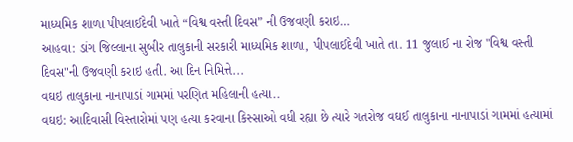માધ્યમિક શાળા પીપલાઈદેવી ખાતે “વિશ્વ વસ્તી દિવસ” ની ઉજવણી કરાઇ…
આહવા: ડાંગ જિલ્લાના સુબીર તાલુકાની સરકારી માધ્યમિક શાળા, પીપલાઈદેવી ખાતે તા. 11 જુલાઈ ના રોજ "વિશ્વ વસ્તી દિવસ"ની ઉજવણી કરાઇ હતી. આ દિન નિમિત્તે...
વઘઇ તાલુકાના નાનાપાડાં ગામમાં પરણિત મહિલાની હત્યા..
વઘઇ: આદિવાસી વિસ્તારોમાં પણ હત્યા કરવાના કિસ્સાઓ વધી રહ્યા છે ત્યારે ગતરોજ વઘઈ તાલુકાના નાનાપાડાં ગામમાં હત્યામાં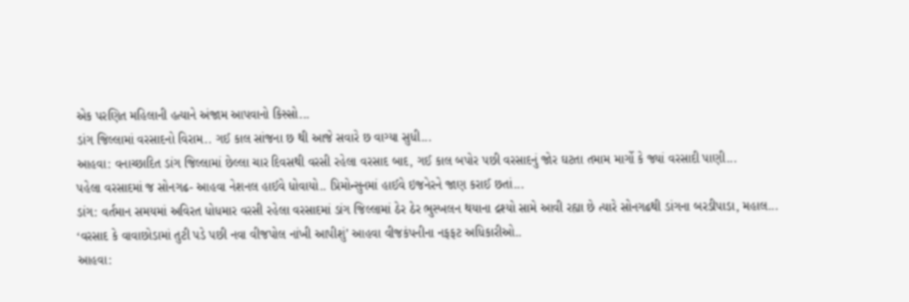એક પરણિત મહિલાની હત્યાને અંજામ આપવાનો કિસ્સો...
ડાંગ જિલ્લામાં વરસાદનો વિરામ.. ગઈ કાલ સાંજના છ થી આજે સવારે છ વાગ્યા સુધી...
આહવા: વનાચ્છાદિત ડાંગ જિલ્લામાં છેલ્લા ચાર દિવસથી વરસી રહેલા વરસાદ બાદ, ગઈ કાલ બપોર પછી વરસાદનું જોર ઘટતા તમામ માર્ગો કે જ્યાં વરસાદી પાણી...
પહેલા વરસાદમાં જ સોનગઢ- આહવા નેશનલ હાઈવે ધોવાયો.. પ્રિમોન્સુનમાં હાઈવે ઇજનેરને જાણ કરાઈ છતાં...
ડાંગ: વર્તમાન સમયમાં અવિરત ધોધમાર વરસી રહેલા વરસાદમાં ડાંગ જિલ્લામાં ઠેર ઠેર ભુસ્ખલન થયાના દ્રશ્યો સામે આવી રહ્યા છે ત્યારે સોનગઢથી ડાંગના બરડીપાડા, મહાલ...
‘વરસાદ કે વાવાછોડામાં તુટી પડે પછી નવા વીજપોલ નાંખી આપીશું’ આહવા વીજકંપનીના નફફટ અધિકારીઓ..
આહવા: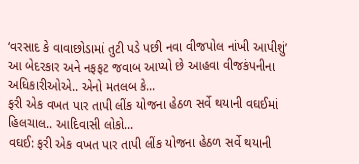‘વરસાદ કે વાવાછોડામાં તુટી પડે પછી નવા વીજપોલ નાંખી આપીશું’ આ બેદરકાર અને નફફટ જવાબ આપ્યો છે આહવા વીજકંપનીના અધિકારીઓએ.. એનો મતલબ કે...
ફરી એક વખત પાર તાપી લીંક યોજના હેઠળ સર્વે થયાની વઘઈમાં હિલચાલ.. આદિવાસી લોકો...
વઘઈ: ફરી એક વખત પાર તાપી લીંક યોજના હેઠળ સર્વે થયાની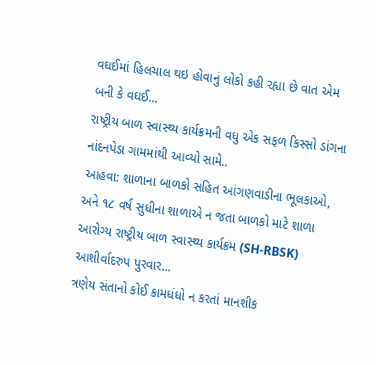વઘઈમાં હિલચાલ થઇ હોવાનું લોકો કહી રહ્યા છે વાત એમ બની કે વઘઈ...
રાષ્ટ્રીય બાળ સ્વાસ્થ્ય કાર્યક્રમની વધુ એક સફળ કિસ્સો ડાંગના નાંદનપેડા ગામમાંથી આવ્યો સામે..
આહવા: શાળાના બાળકો સહિત આંગણવાડીના ભૂલકાઓ, અને ૧૮ વર્ષ સુધીના શાળાએ ન જતા બાળકો માટે શાળા આરોગ્ય રાષ્ટ્રીય બાળ સ્વાસ્થ્ય કાર્યક્રમ (SH-RBSK) આશીર્વાદરુપ પુરવાર...
ત્રણેય સંતાનો કોઈ કામધંધો ન કરતાં માનશીક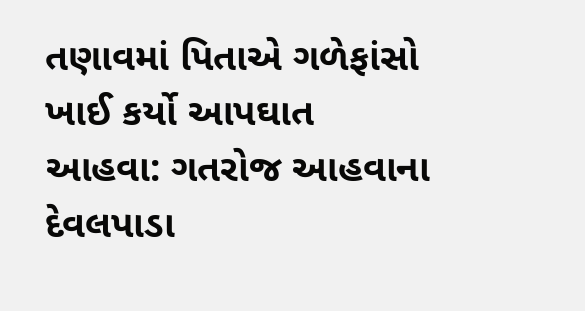તણાવમાં પિતાએ ગળેફાંસો ખાઈ કર્યો આપઘાત
આહવા: ગતરોજ આહવાના દેવલપાડા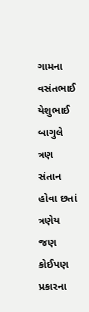ગામના વસંતભાઈ યેશુભાઈ બાગુલે ત્રણ સંતાન હોવા છતાં ત્રણેય જણ કોઈપણ પ્રકારના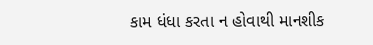કામ ધંધા કરતા ન હોવાથી માનશીક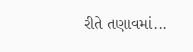રીતે તણાવમાં...